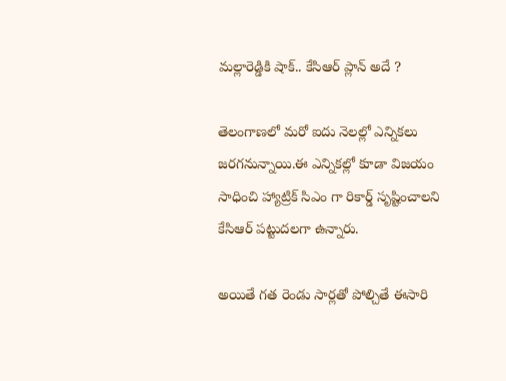మల్లారెడ్డికి షాక్.. కే‌సి‌ఆర్ ప్లాన్ అదే ?

తెలంగాణలో మరో ఐదు నెలల్లో ఎన్నికలు జరగనున్నాయి.ఈ ఎన్నికల్లో కూడా విజయం సాధించి హ్యాట్రిక్ సి‌ఎం గా రికార్డ్ సృష్టించాలని కే‌సి‌ఆర్ పట్టుదలగా ఉన్నారు.

అయితే గత రెండు సార్లతో పోల్చితే ఈసారి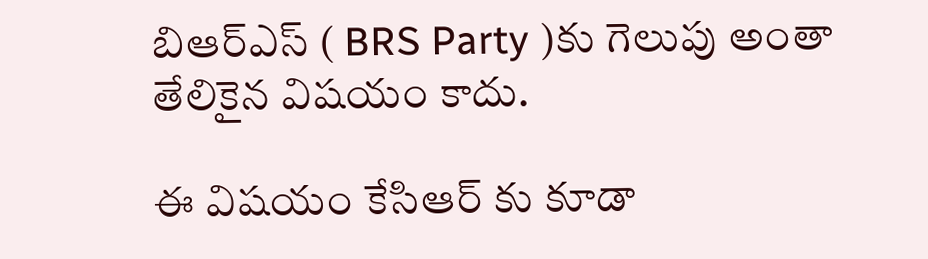బి‌ఆర్‌ఎస్ ( BRS Party )కు గెలుపు అంతా తేలికైన విషయం కాదు.

ఈ విషయం కే‌సి‌ఆర్ కు కూడా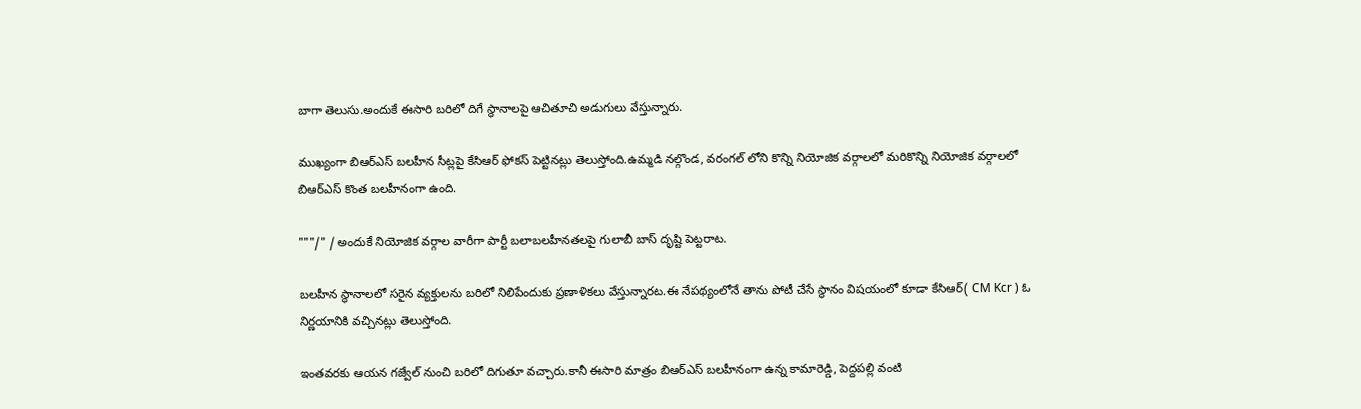బాగా తెలుసు.అందుకే ఈసారి బరిలో దిగే స్థానాలపై ఆచితూచి అడుగులు వేస్తున్నారు.

ముఖ్యంగా బి‌ఆర్‌ఎస్ బలహీన సీట్లపై కే‌సి‌ఆర్ ఫోకస్ పెట్టినట్లు తెలుస్తోంది.ఉమ్మడి నల్గొండ, వరంగల్ లోని కొన్ని నియోజిక వర్గాలలో మరికొన్ని నియోజిక వర్గాలలో బి‌ఆర్‌ఎస్ కొంత బలహీనంగా ఉంది.

"""/" / అందుకే నియోజిక వర్గాల వారీగా పార్టీ బలాబలహీనతలపై గులాబీ బాస్ దృష్టి పెట్టరాట.

బలహీన స్థానాలలో సరైన వ్యక్తులను బరిలో నిలిపేందుకు ప్రణాళికలు వేస్తున్నారట.ఈ నేపథ్యంలోనే తాను పోటీ చేసే స్థానం విషయంలో కూడా కే‌సి‌ఆర్( CM Kcr ) ఓ నిర్ణయానికి వచ్చినట్లు తెలుస్తోంది.

ఇంతవరకు ఆయన గజ్వేల్ నుంచి బరిలో దిగుతూ వచ్చారు.కానీ ఈసారి మాత్రం బి‌ఆర్‌ఎస్ బలహీనంగా ఉన్న కామారెడ్డి, పెద్దపల్లి వంటి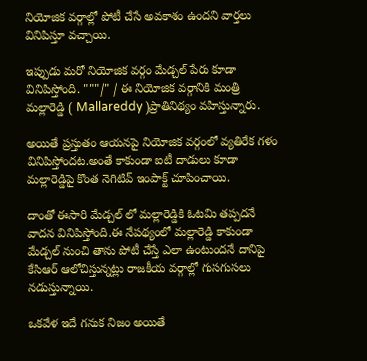నియోజిక వర్గాల్లో పోటీ చేసే అవకాశం ఉందని వార్తలు వినిపిస్తూ వచ్చాయి.

ఇప్పుడు మరో నియోజిక వర్గం మేడ్చల్ పేరు కూడా వినిపిస్తోంది. """/" / ఈ నియోజిక వర్గానికి మంత్రి మల్లారెడ్డి ( Mallareddy )ప్రాతినిథ్యం వహిస్తున్నారు.

అయితే ప్రస్తుతం ఆయనపై నియోజిక వర్గంలో వ్యతిరేక గళం వినిపిస్తోందట.అంతే కాకుండా ఐటీ దాడులు కూడా మల్లారెడ్డిపై కొంత నెగిటివ్ ఇంపాక్ట్ చూపించాయి.

దాంతో ఈసారి మేడ్చల్ లో మల్లారెడ్డికి ఓటమి తప్పదనే వాదన వినిపిస్తోంది.ఈ నేపథ్యంలో మల్లారెడ్డి కాకుండా మేడ్చల్ నుంచి తాను పోటీ చేస్తే ఎలా ఉంటుందనే దానిపై కే‌సి‌ఆర్ ఆలోచిస్తున్నట్లు రాజకీయ వర్గాల్లో గుసగుసలు నడుస్తున్నాయి.

ఒకవేళ ఇదే గనుక నిజం అయితే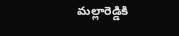మల్లారెడ్డికి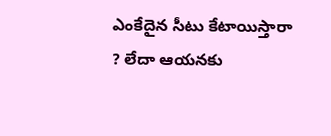ఎంకేదైన సీటు కేటాయిస్తారా ? లేదా ఆయనకు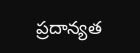ప్రదాన్యత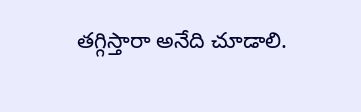తగ్గిస్తారా అనేది చూడాలి.